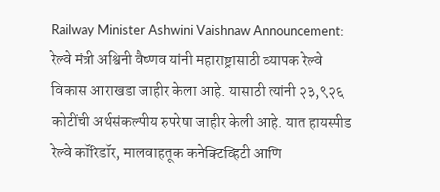Railway Minister Ashwini Vaishnaw Announcement: रेल्वे मंत्री अश्विनी वैष्णव यांनी महाराष्ट्रासाठी व्यापक रेल्वे विकास आराखडा जाहीर केला आहे. यासाठी त्यांनी २३,९२६ कोटींची अर्थसंकल्पीय रुपरेषा जाहीर केली आहे. यात हायस्पीड रेल्वे कॉरिडॉर, मालवाहतूक कनेक्टिव्हिटी आणि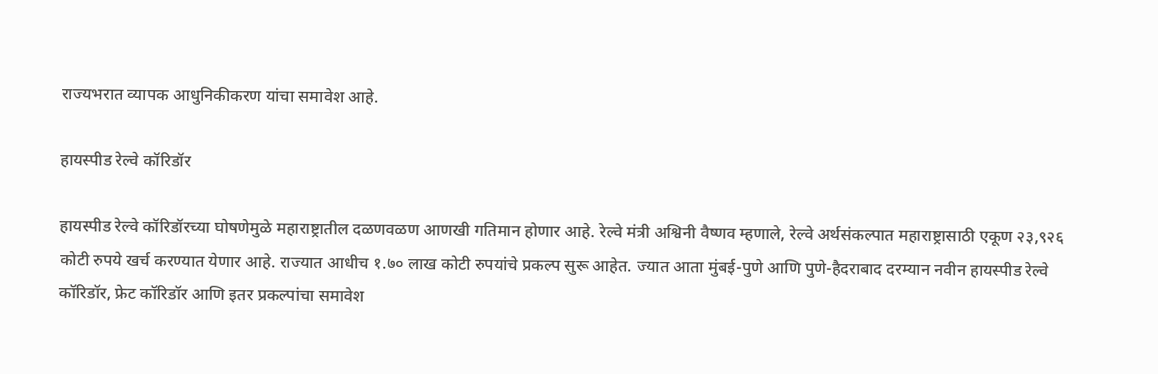राज्यभरात व्यापक आधुनिकीकरण यांचा समावेश आहे.

हायस्पीड रेल्वे कॉरिडॉर

हायस्पीड रेल्वे कॉरिडॉरच्या घोषणेमुळे महाराष्ट्रातील दळणवळण आणखी गतिमान होणार आहे. रेल्वे मंत्री अश्विनी वैष्णव म्हणाले, रेल्वे अर्थसंकल्पात महाराष्ट्रासाठी एकूण २३,९२६ कोटी रुपये खर्च करण्यात येणार आहे. राज्यात आधीच १.७० लाख कोटी रुपयांचे प्रकल्प सुरू आहेत. ज्यात आता मुंबई-पुणे आणि पुणे-हैदराबाद दरम्यान नवीन हायस्पीड रेल्वे कॉरिडॉर, फ्रेट कॉरिडॉर आणि इतर प्रकल्पांचा समावेश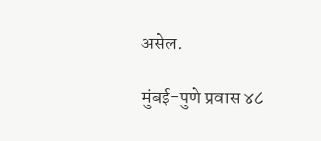असेल.

मुंबई-पुणे प्रवास ४८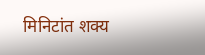मिनिटांत शक्य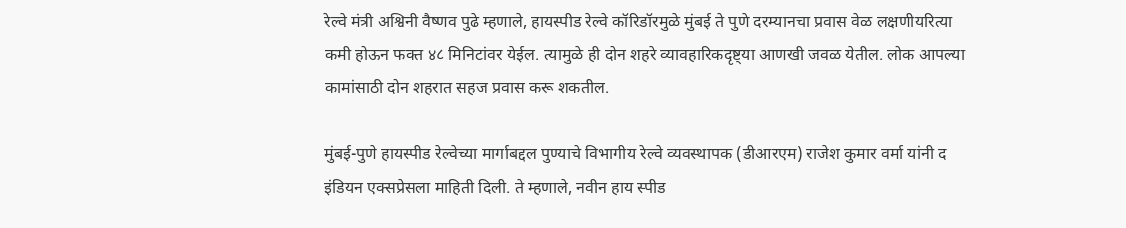रेल्वे मंत्री अश्विनी वैष्णव पुढे म्हणाले, हायस्पीड रेल्वे कॉरिडॉरमुळे मुंबई ते पुणे दरम्यानचा प्रवास वेळ लक्षणीयरित्या कमी होऊन फक्त ४८ मिनिटांवर येईल. त्यामुळे ही दोन शहरे व्यावहारिकदृष्ट्या आणखी जवळ येतील. लोक आपल्या कामांसाठी दोन शहरात सहज प्रवास करू शकतील.

मुंबई-पुणे हायस्पीड रेल्वेच्या मार्गाबद्दल पुण्याचे विभागीय रेल्वे व्यवस्थापक (डीआरएम) राजेश कुमार वर्मा यांनी द इंडियन एक्सप्रेसला माहिती दिली. ते म्हणाले, नवीन हाय स्पीड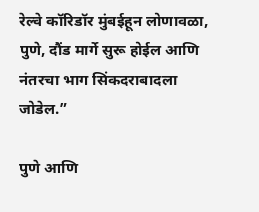रेल्वे कॉरिडॉर मुंबईहून लोणावळा, पुणे, दौंड मार्गे सुरू होईल आणि नंतरचा भाग सिंकदराबादला जोडेल.”

पुणे आणि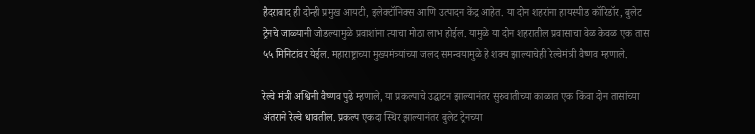हैदराबाद ही दोन्ही प्रमुख आयटी, इलेक्टॉनिक्स आणि उत्पादन केंद्र आहेत. या दोन शहरांना हायस्पीड कॉरिडॉर, बुलेट ट्रेनचे जाळ्यानी जोडल्यामुळे प्रवाशांना त्याचा मोठा लाभ होईल. यामुळे या दोन शहरातील प्रवासाचा वेळ केवळ एक तास ५५ मिनिटांवर येईल. महाराष्ट्राच्या मुख्यमंत्र्यांच्या जलद समन्वयामुळे हे शक्य झाल्याचेही रेल्वेमंत्री वैष्णव म्हणाले.

रेल्वे मंत्री अश्विनी वैष्णव पुढे म्हणाले, या प्रकल्पाचे उद्घाटन झाल्यानंतर सुरुवातीच्या काळात एक किंवा दोन तासांच्या अंतराने रेल्वे धावतील. प्रकल्प एकदा स्थिर झाल्यानंतर बुलेट ट्रेनच्या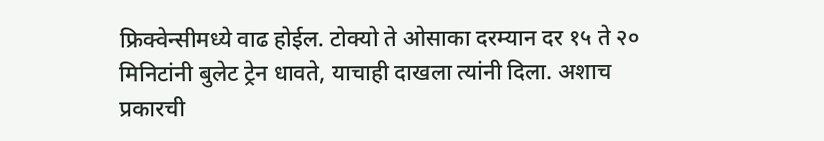फ्रिक्वेन्सीमध्ये वाढ होईल. टोक्यो ते ओसाका दरम्यान दर १५ ते २० मिनिटांनी बुलेट ट्रेन धावते, याचाही दाखला त्यांनी दिला. अशाच प्रकारची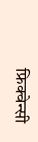फ्रिक्वेन्सी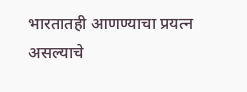भारतातही आणण्याचा प्रयत्न असल्याचे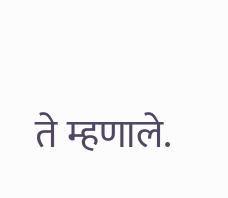ते म्हणाले.